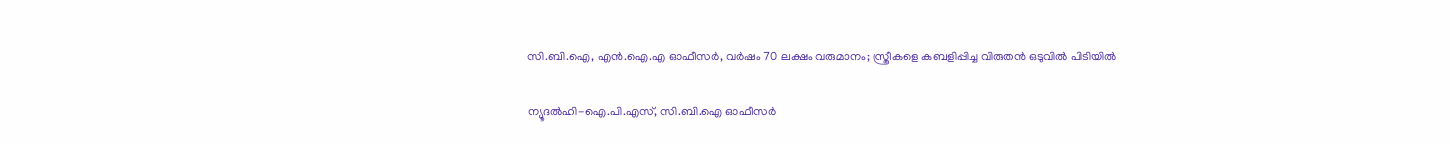സി.ബി.ഐ, എന്‍.ഐ.എ ഓഫീസര്‍, വര്‍ഷം 70 ലക്ഷം വരുമാനം; സ്ത്രീകളെ കബളിപ്പിച്ച വിരുതന്‍ ഒടുവില്‍ പിടിയില്‍

ന്യൂദല്‍ഹി-ഐ.പി.എസ്, സി.ബി.ഐ ഓഫീസര്‍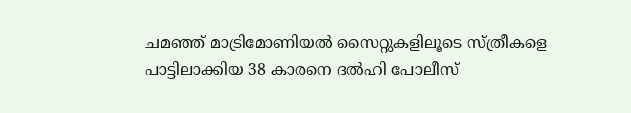ചമഞ്ഞ് മാട്രിമോണിയല്‍ സൈറ്റുകളിലൂടെ സ്ത്രീകളെ പാട്ടിലാക്കിയ 38 കാരനെ ദല്‍ഹി പോലീസ്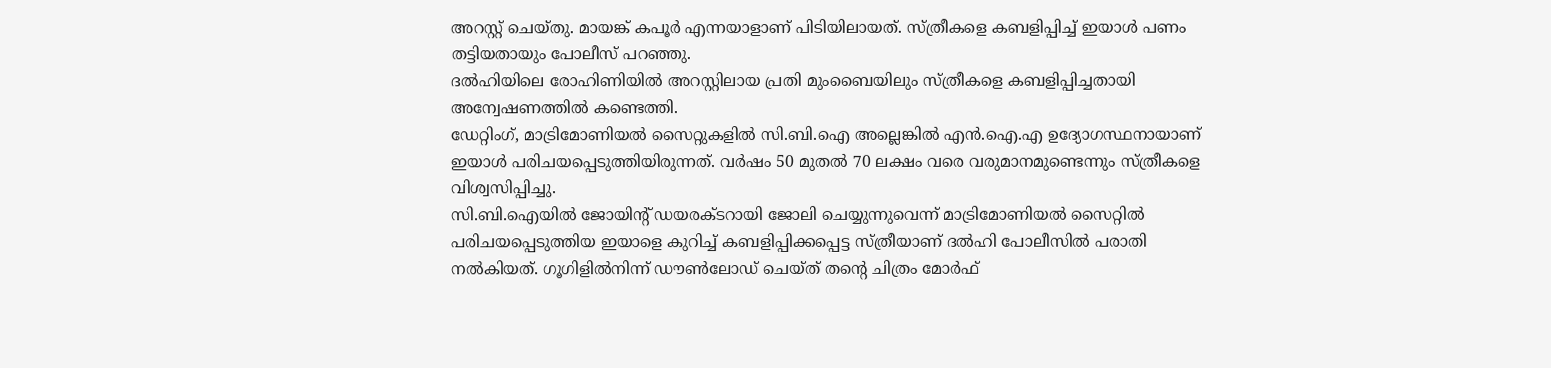അറസ്റ്റ് ചെയ്തു. മായങ്ക് കപൂര്‍ എന്നയാളാണ് പിടിയിലായത്. സ്ത്രീകളെ കബളിപ്പിച്ച് ഇയാള്‍ പണം തട്ടിയതായും പോലീസ് പറഞ്ഞു.
ദല്‍ഹിയിലെ രോഹിണിയില്‍ അറസ്റ്റിലായ പ്രതി മുംബൈയിലും സ്ത്രീകളെ കബളിപ്പിച്ചതായി അന്വേഷണത്തില്‍ കണ്ടെത്തി.
ഡേറ്റിംഗ്, മാട്രിമോണിയല്‍ സൈറ്റുകളില്‍ സി.ബി.ഐ അല്ലെങ്കില്‍ എന്‍.ഐ.എ ഉദ്യോഗസ്ഥനായാണ് ഇയാള്‍ പരിചയപ്പെടുത്തിയിരുന്നത്. വര്‍ഷം 50 മുതല്‍ 70 ലക്ഷം വരെ വരുമാനമുണ്ടെന്നും സ്ത്രീകളെ വിശ്വസിപ്പിച്ചു.
സി.ബി.ഐയില്‍ ജോയിന്റ് ഡയരക്ടറായി ജോലി ചെയ്യുന്നുവെന്ന് മാട്രിമോണിയല്‍ സൈറ്റില്‍ പരിചയപ്പെടുത്തിയ ഇയാളെ കുറിച്ച് കബളിപ്പിക്കപ്പെട്ട സ്ത്രീയാണ് ദല്‍ഹി പോലീസില്‍ പരാതി നല്‍കിയത്. ഗൂഗിളില്‍നിന്ന് ഡൗണ്‍ലോഡ് ചെയ്ത് തന്റെ ചിത്രം മോര്‍ഫ്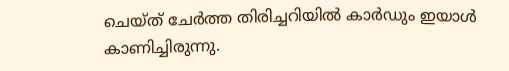ചെയ്ത് ചേര്‍ത്ത തിരിച്ചറിയില്‍ കാര്‍ഡും ഇയാള്‍ കാണിച്ചിരുന്നു.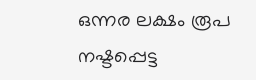ഒന്നര ലക്ഷം രൂപ നഷ്ടപ്പെട്ട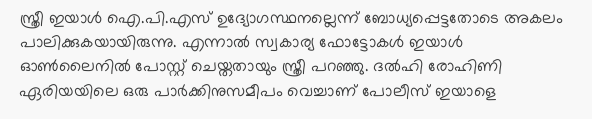സ്ത്രീ ഇയാള്‍ ഐ.പി.എസ് ഉദ്യോഗസ്ഥനല്ലെന്ന് ബോധ്യപ്പെട്ടതോടെ അകലം പാലിക്കുകയായിരുന്നു. എന്നാല്‍ സ്വകാര്യ ഫോട്ടോകള്‍ ഇയാള്‍ ഓണ്‍ലൈനില്‍ പോസ്റ്റ് ചെയ്തതായും സ്ത്രീ പറഞ്ഞു. ദല്‍ഹി രോഹിണി ഏരിയയിലെ ഒരു പാര്‍ക്കിനുസമീപം വെച്ചാണ് പോലീസ് ഇയാളെ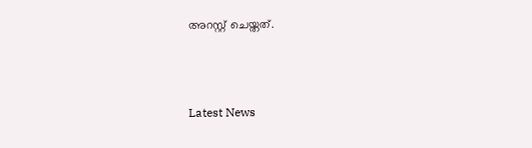അറസ്റ്റ് ചെയ്തത്.



Latest News